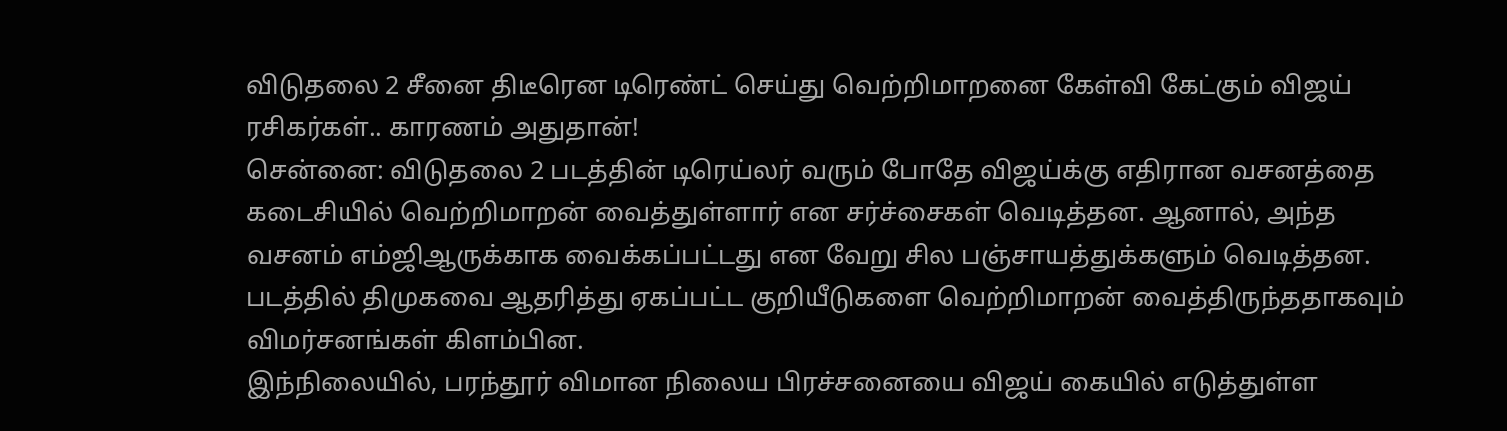விடுதலை 2 சீனை திடீரென டிரெண்ட் செய்து வெற்றிமாறனை கேள்வி கேட்கும் விஜய் ரசிகர்கள்.. காரணம் அதுதான்!
சென்னை: விடுதலை 2 படத்தின் டிரெய்லர் வரும் போதே விஜய்க்கு எதிரான வசனத்தை கடைசியில் வெற்றிமாறன் வைத்துள்ளார் என சர்ச்சைகள் வெடித்தன. ஆனால், அந்த வசனம் எம்ஜிஆருக்காக வைக்கப்பட்டது என வேறு சில பஞ்சாயத்துக்களும் வெடித்தன. படத்தில் திமுகவை ஆதரித்து ஏகப்பட்ட குறியீடுகளை வெற்றிமாறன் வைத்திருந்ததாகவும் விமர்சனங்கள் கிளம்பின.
இந்நிலையில், பரந்தூர் விமான நிலைய பிரச்சனையை விஜய் கையில் எடுத்துள்ள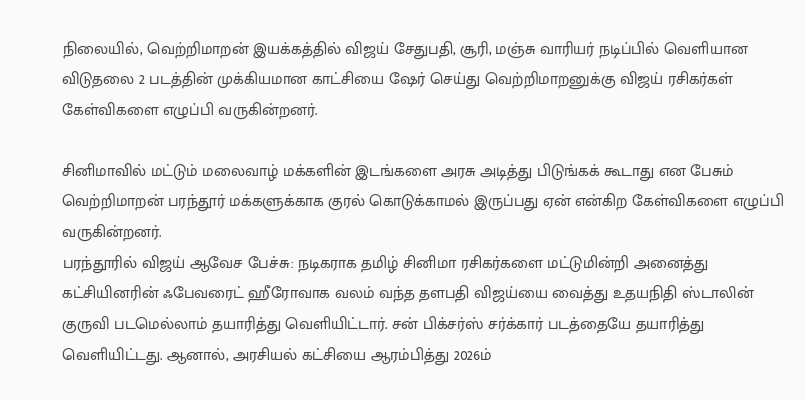நிலையில், வெற்றிமாறன் இயக்கத்தில் விஜய் சேதுபதி, சூரி, மஞ்சு வாரியர் நடிப்பில் வெளியான விடுதலை 2 படத்தின் முக்கியமான காட்சியை ஷேர் செய்து வெற்றிமாறனுக்கு விஜய் ரசிகர்கள் கேள்விகளை எழுப்பி வருகின்றனர்.

சினிமாவில் மட்டும் மலைவாழ் மக்களின் இடங்களை அரசு அடித்து பிடுங்கக் கூடாது என பேசும் வெற்றிமாறன் பரந்தூர் மக்களுக்காக குரல் கொடுக்காமல் இருப்பது ஏன் என்கிற கேள்விகளை எழுப்பி வருகின்றனர்.
பரந்தூரில் விஜய் ஆவேச பேச்சு: நடிகராக தமிழ் சினிமா ரசிகர்களை மட்டுமின்றி அனைத்து கட்சியினரின் ஃபேவரைட் ஹீரோவாக வலம் வந்த தளபதி விஜய்யை வைத்து உதயநிதி ஸ்டாலின் குருவி படமெல்லாம் தயாரித்து வெளியிட்டார். சன் பிக்சர்ஸ் சர்க்கார் படத்தையே தயாரித்து வெளியிட்டது. ஆனால், அரசியல் கட்சியை ஆரம்பித்து 2026ம்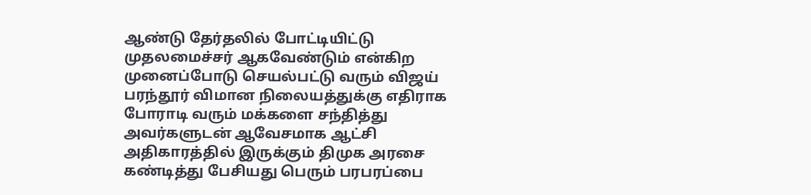ஆண்டு தேர்தலில் போட்டியிட்டு முதலமைச்சர் ஆகவேண்டும் என்கிற முனைப்போடு செயல்பட்டு வரும் விஜய் பரந்தூர் விமான நிலையத்துக்கு எதிராக போராடி வரும் மக்களை சந்தித்து அவர்களுடன் ஆவேசமாக ஆட்சி அதிகாரத்தில் இருக்கும் திமுக அரசை கண்டித்து பேசியது பெரும் பரபரப்பை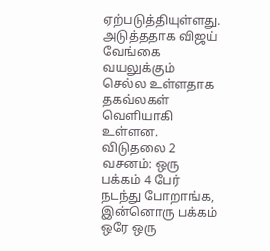ஏற்படுத்தியுள்ளது. அடுத்ததாக விஜய் வேங்கை வயலுக்கும் செல்ல உள்ளதாக தகவ்லகள் வெளியாகி உள்ளன.
விடுதலை 2 வசனம்: ஒரு பக்கம் 4 பேர் நடந்து போறாங்க, இன்னொரு பக்கம் ஒரே ஒரு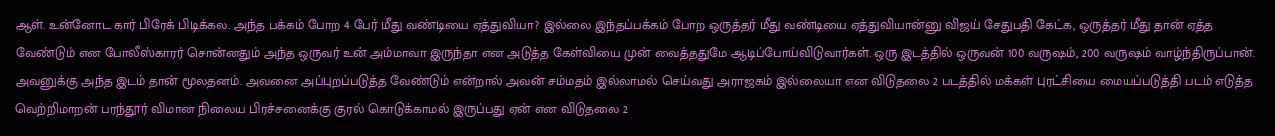ஆள். உன்னோட கார் பிரேக் பிடிக்கல. அந்த பக்கம் போற 4 பேர் மீது வண்டியை ஏத்துவியா? இல்லை இந்தப்பக்கம் போற ஒருத்தர் மீது வண்டியை ஏத்துவியான்னு விஜய் சேதுபதி கேட்க, ஒருத்தர் மீது தான் ஏத்த வேண்டும் என போலீஸ்காரர் சொன்னதும் அந்த ஒருவர் உன் அம்மாவா இருந்தா என அடுத்த கேள்வியை முன் வைத்ததுமே ஆடிப்போய்விடுவார்கள். ஒரு இடத்தில் ஒருவன் 100 வருஷம், 200 வருஷம் வாழ்ந்திருப்பான். அவனுக்கு அந்த இடம் தான் மூலதனம். அவனை அப்புறப்படுத்த வேண்டும் என்றால் அவன் சம்மதம் இல்லாமல் செய்வது அராஜகம் இல்லையா என விடுதலை 2 படத்தில் மக்கள் புரட்சியை மையப்படுத்தி படம் எடுத்த வெற்றிமாறன் பரந்தூர் விமான நிலைய பிரச்சனைக்கு குரல் கொடுக்காமல் இருப்பது ஏன் என விடுதலை 2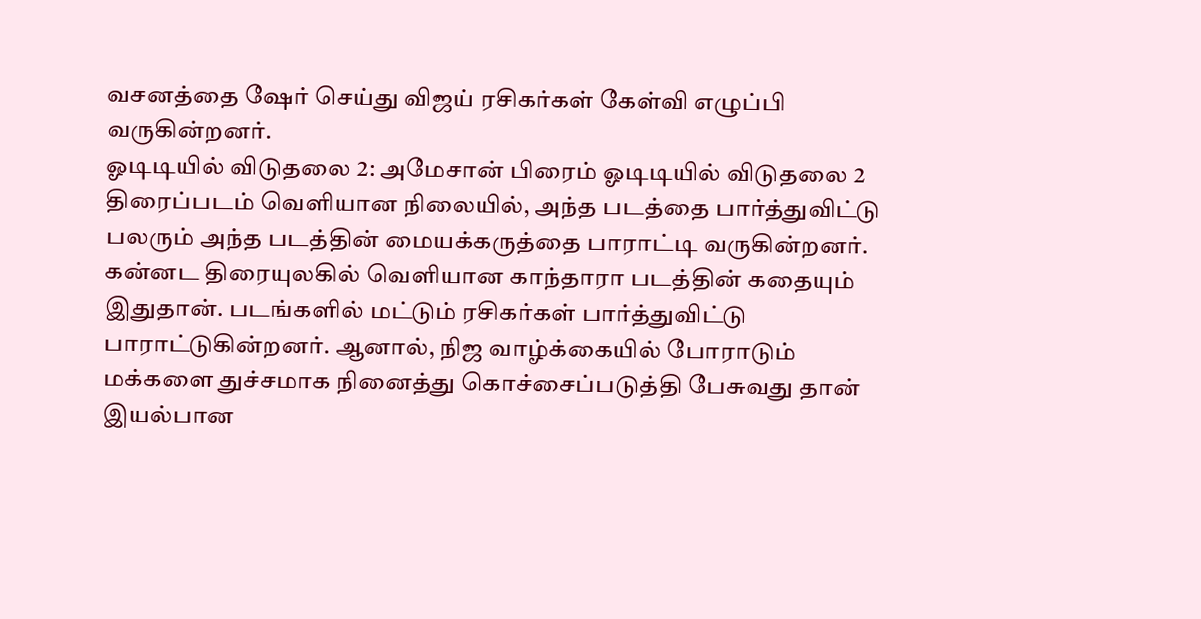வசனத்தை ஷேர் செய்து விஜய் ரசிகர்கள் கேள்வி எழுப்பி வருகின்றனர்.
ஓடிடியில் விடுதலை 2: அமேசான் பிரைம் ஓடிடியில் விடுதலை 2 திரைப்படம் வெளியான நிலையில், அந்த படத்தை பார்த்துவிட்டு பலரும் அந்த படத்தின் மையக்கருத்தை பாராட்டி வருகின்றனர். கன்னட திரையுலகில் வெளியான காந்தாரா படத்தின் கதையும் இதுதான். படங்களில் மட்டும் ரசிகர்கள் பார்த்துவிட்டு பாராட்டுகின்றனர். ஆனால், நிஜ வாழ்க்கையில் போராடும் மக்களை துச்சமாக நினைத்து கொச்சைப்படுத்தி பேசுவது தான் இயல்பான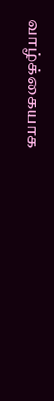வாழ்க்கையாக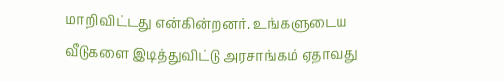மாறிவிட்டது என்கின்றனர். உங்களுடைய வீடுகளை இடித்துவிட்டு அரசாங்கம் ஏதாவது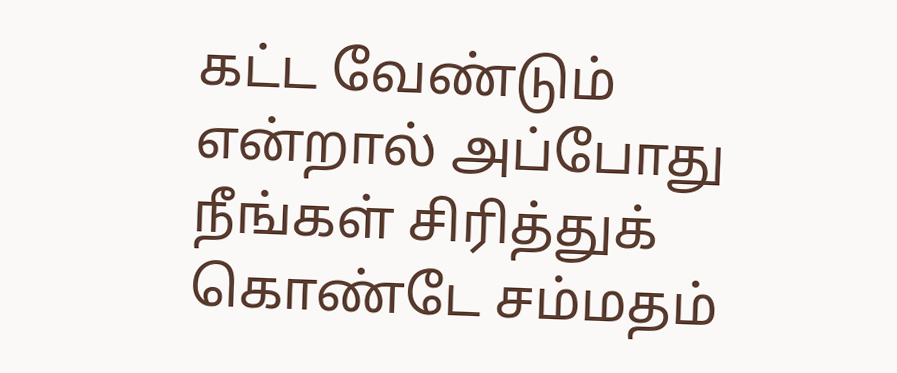கட்ட வேண்டும் என்றால் அப்போது நீங்கள் சிரித்துக் கொண்டே சம்மதம்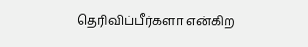தெரிவிப்பீர்களா என்கிற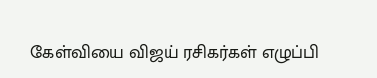கேள்வியை விஜய் ரசிகர்கள் எழுப்பி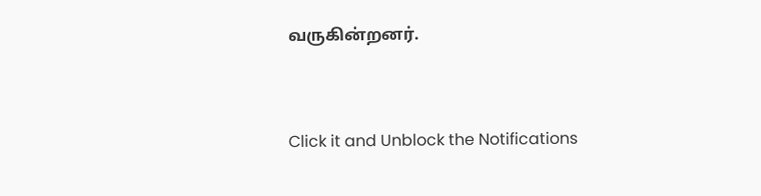வருகின்றனர்.


Click it and Unblock the Notifications